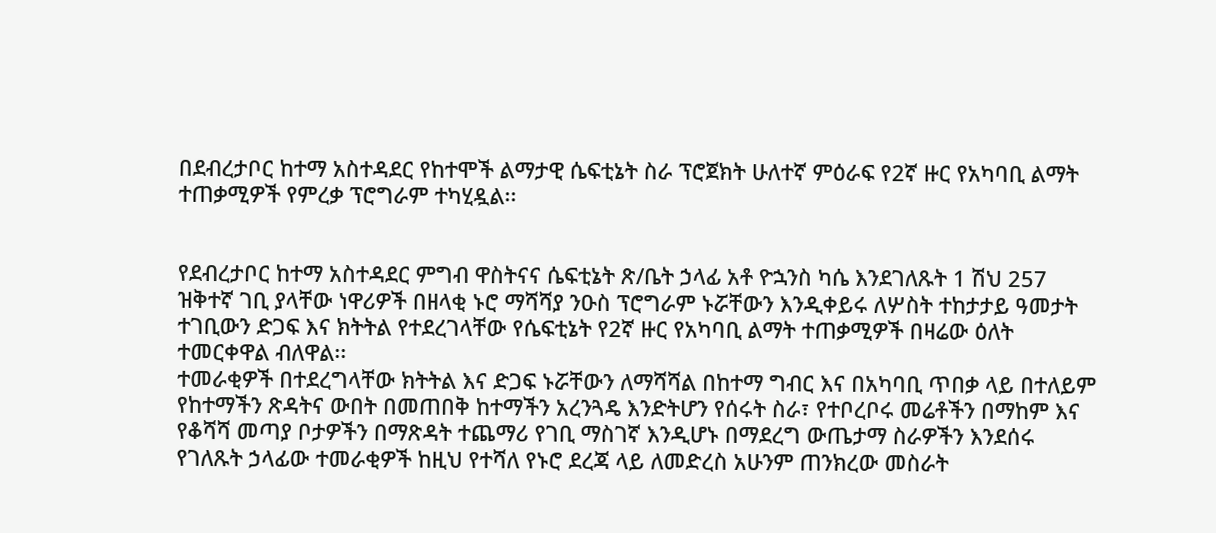በደብረታቦር ከተማ አስተዳደር የከተሞች ልማታዊ ሴፍቲኔት ስራ ፕሮጀክት ሁለተኛ ምዕራፍ የ2ኛ ዙር የአካባቢ ልማት ተጠቃሚዎች የምረቃ ፕሮግራም ተካሂዷል፡፡


የደብረታቦር ከተማ አስተዳደር ምግብ ዋስትናና ሴፍቲኔት ጽ/ቤት ኃላፊ አቶ ዮኋንስ ካሴ እንደገለጹት 1 ሽህ 257 ዝቅተኛ ገቢ ያላቸው ነዋሪዎች በዘላቂ ኑሮ ማሻሻያ ንዑስ ፕሮግራም ኑሯቸውን እንዲቀይሩ ለሦስት ተከታታይ ዓመታት ተገቢውን ድጋፍ እና ክትትል የተደረገላቸው የሴፍቲኔት የ2ኛ ዙር የአካባቢ ልማት ተጠቃሚዎች በዛሬው ዕለት ተመርቀዋል ብለዋል፡፡
ተመራቂዎች በተደረግላቸው ክትትል እና ድጋፍ ኑሯቸውን ለማሻሻል በከተማ ግብር እና በአካባቢ ጥበቃ ላይ በተለይም የከተማችን ጽዳትና ውበት በመጠበቅ ከተማችን አረንጓዴ እንድትሆን የሰሩት ስራ፣ የተቦረቦሩ መሬቶችን በማከም እና የቆሻሻ መጣያ ቦታዎችን በማጽዳት ተጨማሪ የገቢ ማስገኛ እንዲሆኑ በማደረግ ውጤታማ ስራዎችን እንደሰሩ የገለጹት ኃላፊው ተመራቂዎች ከዚህ የተሻለ የኑሮ ደረጃ ላይ ለመድረስ አሁንም ጠንክረው መስራት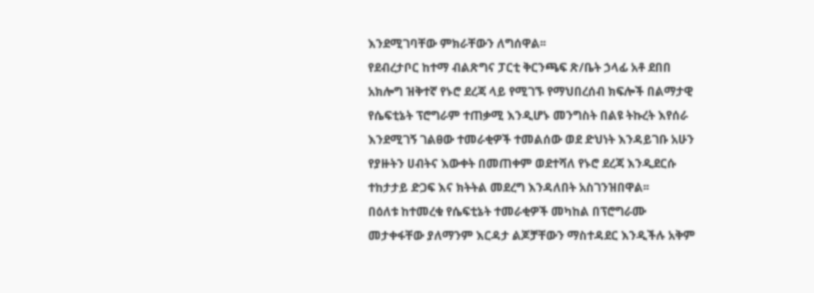እንደሚገባቸው ምክራቸውን ለግሰዋል፡፡
የደብረታቦር ከተማ ብልጽግና ፓርቲ ቅርንጫፍ ጽ/ቤት ኃላፊ አቶ ደበበ አክሎግ ዝቅተኛ የኑሮ ደረጃ ላይ የሚገኙ የማህበረሰብ ክፍሎች በልማታዊ የሴፍቲኔት ፕሮግራም ተጠቃሚ እንዲሆኑ መንግስት በልዩ ትኩረት እየሰራ እንደሚገኝ ገልፀው ተመራቂዎች ተመልሰው ወደ ድህነት እንዳይገቡ አሁን የያዙትን ሀብትና እውቀት በመጠቀም ወደተሻለ የኑሮ ደረጃ እንዲደርሱ ተከታታይ ድጋፍ እና ክትትል መደረግ እንዳለበት አስገንዝበዋል፡፡
በዕለቱ ከተመረቁ የሴፍቲኔት ተመራቂዎች መካከል በፕሮግራሙ መታቀፋቸው ያለማንም እርዳታ ልጆቻቸውን ማስተዳደር እንዲችሉ አቅም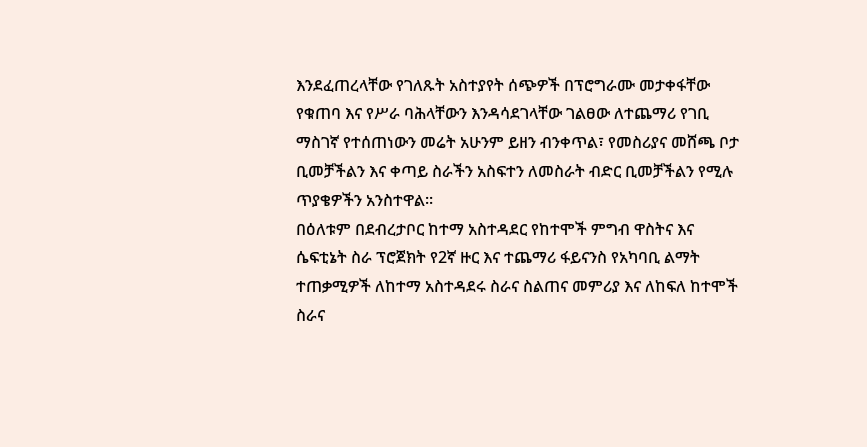እንደፈጠረላቸው የገለጹት አስተያየት ሰጭዎች በፕሮግራሙ መታቀፋቸው የቁጠባ እና የሥራ ባሕላቸውን እንዳሳደገላቸው ገልፀው ለተጨማሪ የገቢ ማስገኛ የተሰጠነውን መሬት አሁንም ይዘን ብንቀጥል፣ የመስሪያና መሸጫ ቦታ ቢመቻችልን እና ቀጣይ ስራችን አስፍተን ለመስራት ብድር ቢመቻችልን የሚሉ ጥያቄዎችን አንስተዋል፡፡
በዕለቱም በደብረታቦር ከተማ አስተዳደር የከተሞች ምግብ ዋስትና እና ሴፍቲኔት ስራ ፕሮጀክት የ2ኛ ዙር እና ተጨማሪ ፋይናንስ የአካባቢ ልማት ተጠቃሚዎች ለከተማ አስተዳደሩ ስራና ስልጠና መምሪያ እና ለከፍለ ከተሞች ስራና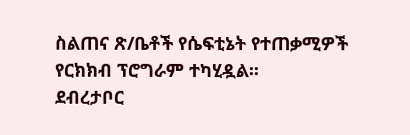ስልጠና ጽ/ቤቶች የሴፍቲኔት የተጠቃሚዎች የርክክብ ፕሮግራም ተካሂዷል፡፡
ደብረታቦር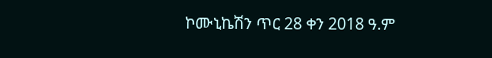ኮሙኒኬሽን ጥር 28 ቀን 2018 ዓ.ም